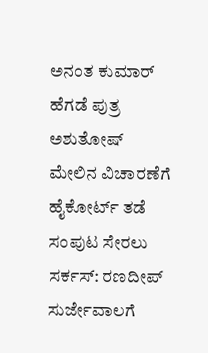ಅನಂತ ಕುಮಾರ್ ಹೆಗಡೆ ಪುತ್ರ ಅಶುತೋಷ್ ಮೇಲಿನ ವಿಚಾರಣೆಗೆ ಹೈಕೋರ್ಟ್ ತಡೆ
ಸಂಪುಟ ಸೇರಲು ಸರ್ಕಸ್: ರಣದೀಪ್ ಸುರ್ಜೇವಾಲಗೆ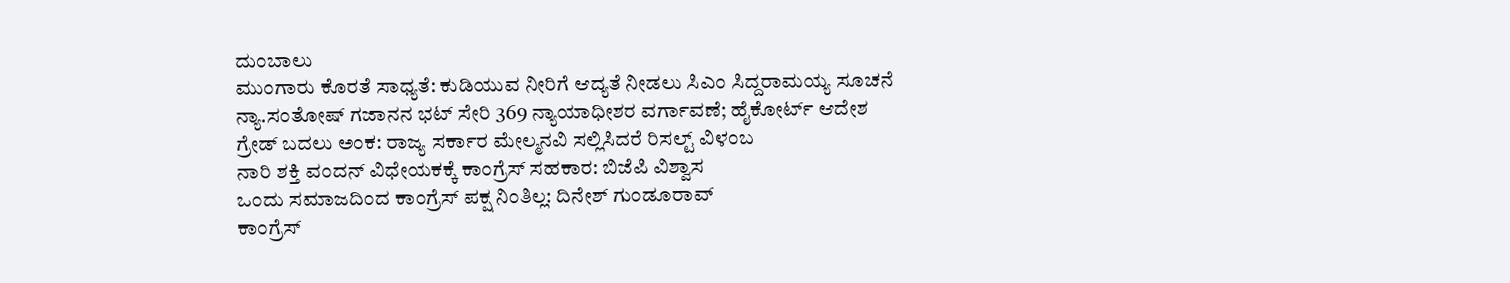ದುಂಬಾಲು
ಮುಂಗಾರು ಕೊರತೆ ಸಾಧ್ಯತೆ: ಕುಡಿಯುವ ನೀರಿಗೆ ಆದ್ಯತೆ ನೀಡಲು ಸಿಎಂ ಸಿದ್ದರಾಮಯ್ಯ ಸೂಚನೆ
ನ್ಯಾ.ಸಂತೋಷ್ ಗಜಾನನ ಭಟ್ ಸೇರಿ 369 ನ್ಯಾಯಾಧೀಶರ ವರ್ಗಾವಣೆ; ಹೈಕೋರ್ಟ್ ಆದೇಶ
ಗ್ರೇಡ್ ಬದಲು ಅಂಕ: ರಾಜ್ಯ ಸರ್ಕಾರ ಮೇಲ್ಮನವಿ ಸಲ್ಲಿಸಿದರೆ ರಿಸಲ್ಟ್ ವಿಳಂಬ
ನಾರಿ ಶಕ್ತಿ ವಂದನ್ ವಿಧೇಯಕಕ್ಕೆ ಕಾಂಗ್ರೆಸ್ ಸಹಕಾರ: ಬಿಜೆಪಿ ವಿಶ್ವಾಸ
ಒಂದು ಸಮಾಜದಿಂದ ಕಾಂಗ್ರೆಸ್ ಪಕ್ಷ ನಿಂತಿಲ್ಲ: ದಿನೇಶ್ ಗುಂಡೂರಾವ್
ಕಾಂಗ್ರೆಸ್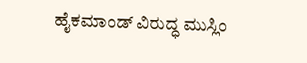ಹೈಕಮಾಂಡ್ ವಿರುದ್ಧ ಮುಸ್ಲಿಂ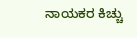ನಾಯಕರ ಕಿಚ್ಚು